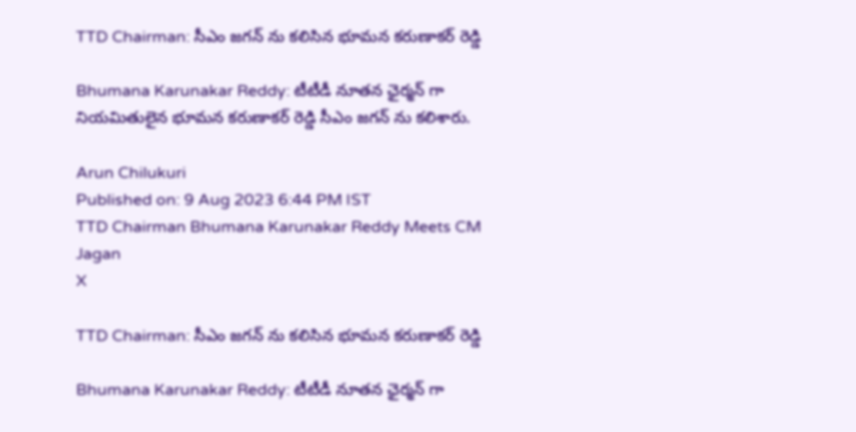TTD Chairman: సీఎం జగన్ ను కలిసిన భూమన కరుణాకర్‌ రెడ్డి

Bhumana Karunakar Reddy: టీటీడీ నూతన ఛైర్మన్ గా నియమితులైన భూమన కరుణాకర్ రెడ్డి సీఎం జగన్ ను కలిశారు.

Arun Chilukuri
Published on: 9 Aug 2023 6:44 PM IST
TTD Chairman Bhumana Karunakar Reddy Meets CM Jagan
X

TTD Chairman: సీఎం జగన్ ను కలిసిన భూమన కరుణాకర్‌ రెడ్డి

Bhumana Karunakar Reddy: టీటీడీ నూతన ఛైర్మన్ గా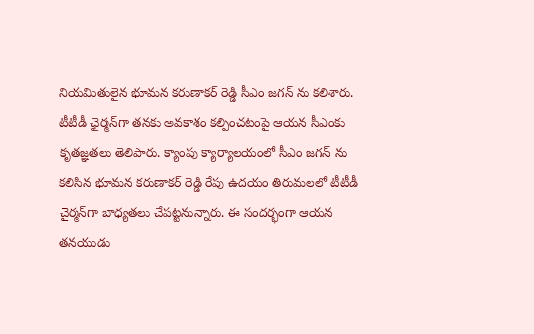నియమితులైన భూమన కరుణాకర్ రెడ్డి సీఎం జగన్ ను కలిశారు. టీటీడీ ఛైర్మన్‌గా తనకు అవకాశం కల్పించటంపై ఆయన సీఎంకు కృతజ్ఞతలు తెలిపారు. క్యాంపు క్యార్యాలయంలో సీఎం జగన్ ను కలిసిన భూమన కరుణాకర్‌ రెడ్డి రేపు ఉదయం తిరుమలలో టీటీడీ చైర్మన్‌గా బాధ్యతలు చేపట్టనున్నారు. ఈ సందర్భంగా ఆయన తనయుడు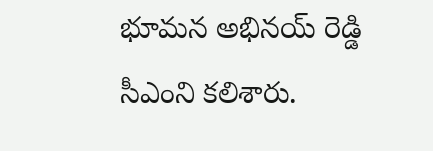భూమన అభినయ్‌ రెడ్డి సీఎంని కలిశారు.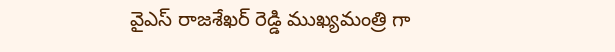వైఎస్ రాజశేఖర్ రెడ్డి ముఖ్యమంత్రి గా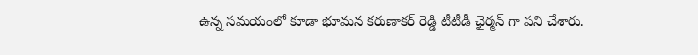ఉన్న సమయంలో కూడా భూమన కరుణాకర్ రెడ్డి టీటీడీ ఛైర్మన్ గా పని చేశారు.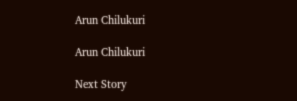Arun Chilukuri

Arun Chilukuri

Next Story